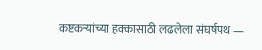कष्टकऱ्यांच्या हक्कासाठी लढलेला संघर्षपथ —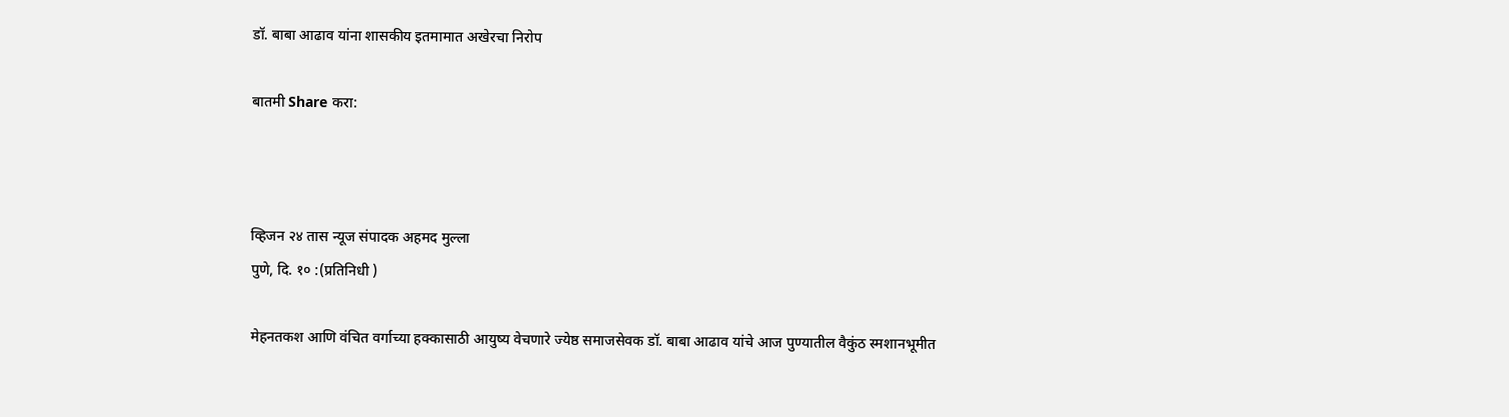डॉ. बाबा आढाव यांना शासकीय इतमामात अखेरचा निरोप

बातमी Share करा:



व्हिजन २४ तास न्यूज संपादक अहमद मुल्ला
पुणे, दि. १० :(प्रतिनिधी )

मेहनतकश आणि वंचित वर्गाच्या हक्कासाठी आयुष्य वेचणारे ज्येष्ठ समाजसेवक डॉ. बाबा आढाव यांचे आज पुण्यातील वैकुंठ स्मशानभूमीत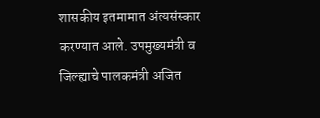शासकीय इतमामात अंत्यसंस्कार करण्यात आले. उपमुख्यमंत्री व जिल्ह्याचे पालकमंत्री अजित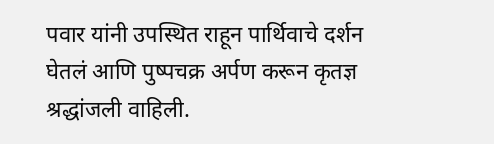पवार यांनी उपस्थित राहून पार्थिवाचे दर्शन घेतलं आणि पुष्पचक्र अर्पण करून कृतज्ञ श्रद्धांजली वाहिली.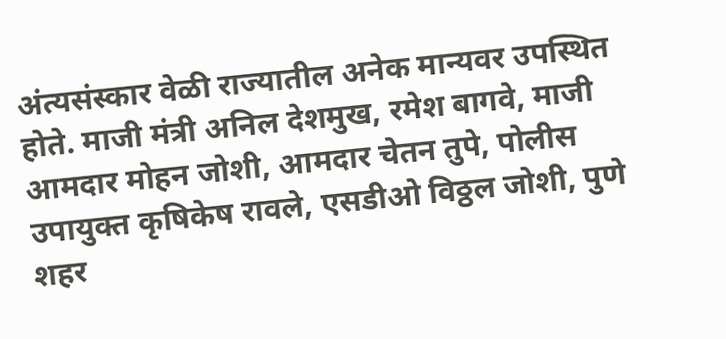अंत्यसंस्कार वेळी राज्यातील अनेक मान्यवर उपस्थित होते. माजी मंत्री अनिल देशमुख, रमेश बागवे, माजी आमदार मोहन जोशी, आमदार चेतन तुपे, पोलीस उपायुक्त कृषिकेष रावले, एसडीओ विठ्ठल जोशी, पुणे शहर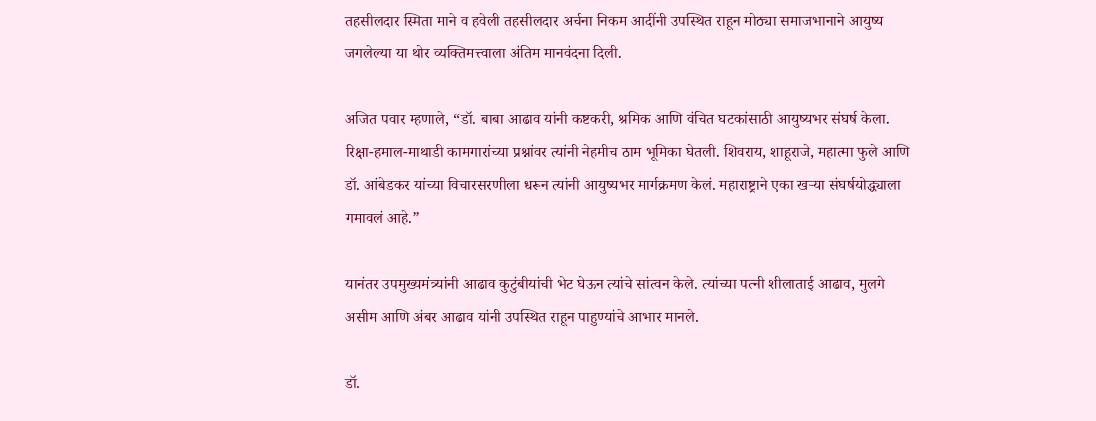तहसीलदार स्मिता माने व हवेली तहसीलदार अर्चना निकम आदींनी उपस्थित राहून मोठ्या समाजभानाने आयुष्य जगलेल्या या थोर व्यक्तिमत्त्वाला अंतिम मानवंदना दिली.

अजित पवार म्हणाले, “डॉ. बाबा आढाव यांनी कष्टकरी, श्रमिक आणि वंचित घटकांसाठी आयुष्यभर संघर्ष केला. रिक्षा-हमाल-माथाडी कामगारांच्या प्रश्नांवर त्यांनी नेहमीच ठाम भूमिका घेतली. शिवराय, शाहूराजे, महात्मा फुले आणि डॉ. आंबेडकर यांच्या विचारसरणीला धरून त्यांनी आयुष्यभर मार्गक्रमण केलं. महाराष्ट्राने एका खऱ्या संघर्षयोद्ध्याला गमावलं आहे.”

यानंतर उपमुख्यमंत्र्यांनी आढाव कुटुंबीयांची भेट घेऊन त्यांचे सांत्वन केले. त्यांच्या पत्नी शीलाताई आढाव, मुलगे असीम आणि अंबर आढाव यांनी उपस्थित राहून पाहुण्यांचे आभार मानले.

डॉ.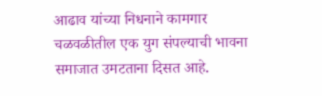आढाव यांच्या निधनाने कामगार चळवळीतील एक युग संपल्याची भावना समाजात उमटताना दिसत आहे.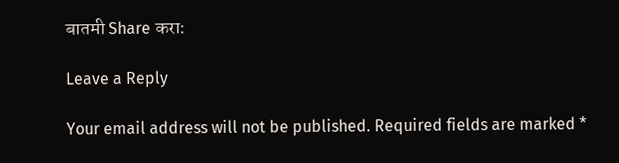बातमी Share करा:

Leave a Reply

Your email address will not be published. Required fields are marked *